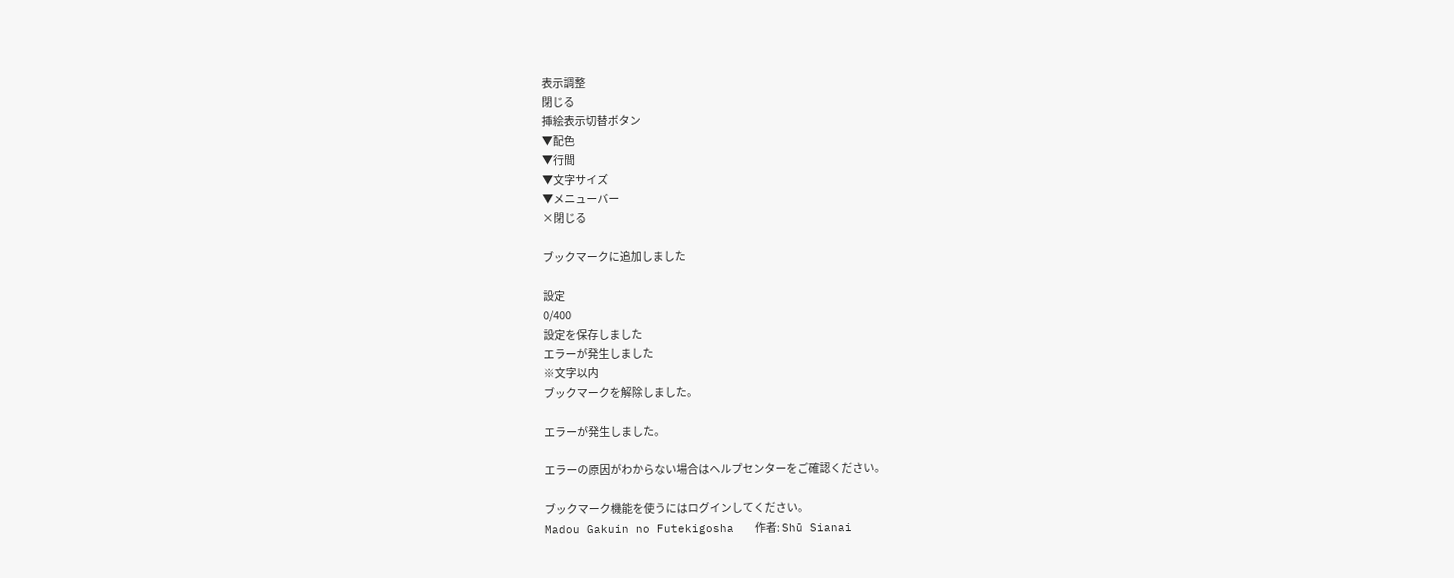表示調整
閉じる
挿絵表示切替ボタン
▼配色
▼行間
▼文字サイズ
▼メニューバー
×閉じる

ブックマークに追加しました

設定
0/400
設定を保存しました
エラーが発生しました
※文字以内
ブックマークを解除しました。

エラーが発生しました。

エラーの原因がわからない場合はヘルプセンターをご確認ください。

ブックマーク機能を使うにはログインしてください。
Madou Gakuin no Futekigosha   作者: Shū Sianai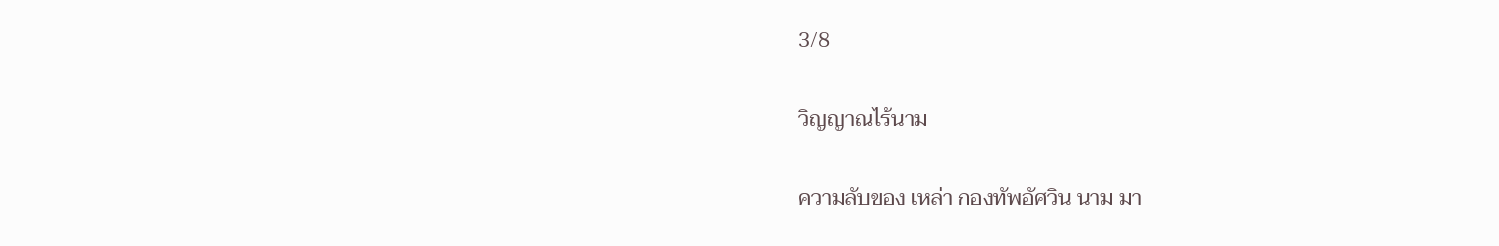3/8

วิญญาณไร้นาม

ความลับของ เหล่า กองทัพอัศวิน นาม มา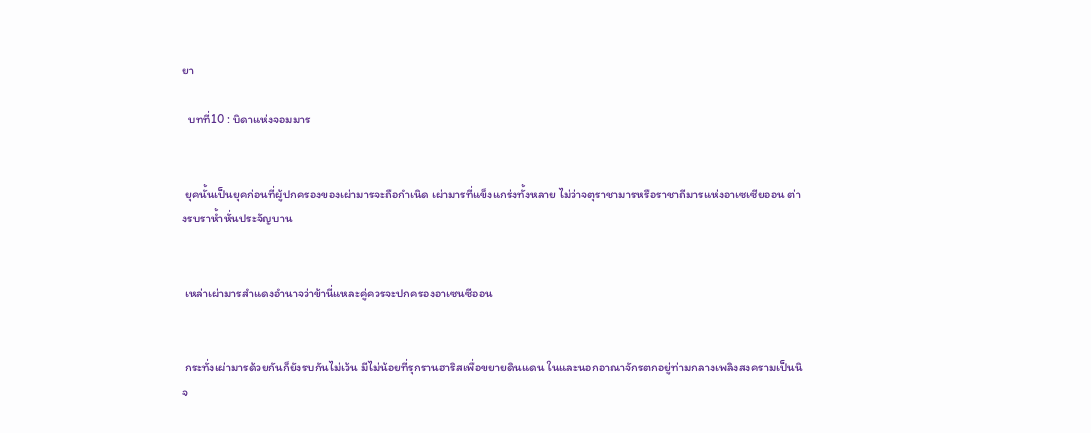ยา

  บทที่10 : บิดาแห่งจอมมาร


 ยุคนั้นเป็นยุคก่อนที่ผู้ปกครองของเผ่ามารจะถือกำเนิด เผ่ามารที่แข็งแกร่งทั้งหลาย ไม่ว่าจตุราชามารหรือราชาถีมารแห่งอาเซเซียออน ต่างรบราห้ำหั่นประจัญบาน


 เหล่าเผ่ามารสำแดงอำนาจว่าข้านี่แหละคู่ควรจะปกครองอาเซนซีออน


 กระทั่งเผ่ามารด้วยกันก็ยังรบกันไม่เว้น มีไม่น้อยที่รุกรานฮาริสเพื่อขยายดินแดน ในและนอกอาณาจักรตกอยู่ท่ามกลางเพลิงสงครามเป็นนิจ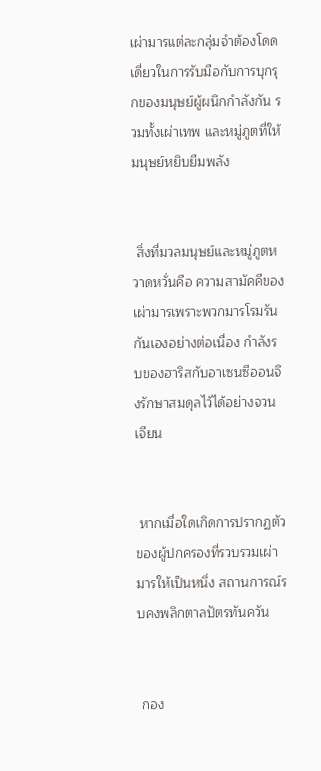เผ่ามารแต่ละกลุ่มจำต้องโดดเดี่ยวในการรับมือกับการบุกรุกของมนุษย์ผู้ผนึกกำลังกัน รวมทั้งเผ่าเทพ และหมู่ภูตที่ให้มนุษย์หยิบยืมพลัง


 สิ่งที่มวลมนุษย์และหมู่ภูตหวาดหวั่นคือ ความสามัคคีของเผ่ามารเพราะพวกมารโรมรันกันเองอย่างต่อเนื่อง กำลังรบของฮาริสกับอาเซนซีออนจึงรักษาสมดุลไว้ได้อย่างจวนเจียน


 หากเมื่อใดเกิดการปรากฏตัวของผู้ปกครองที่รวบรวมเผ่ามารให้เป็นหนึ่ง สถานการณ์รบคงพลิกตาลปัตรทันควัน


 กอง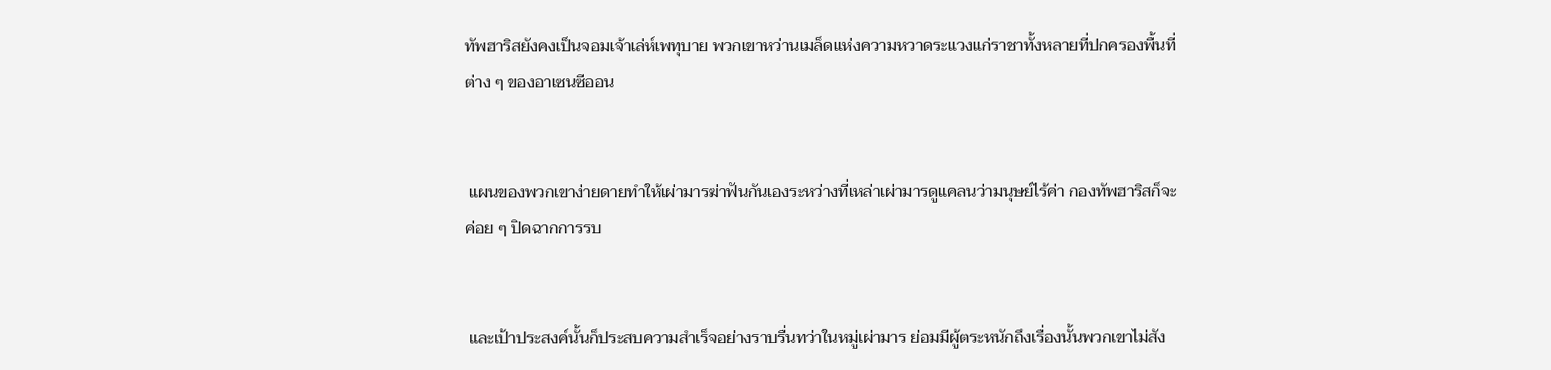ทัพฮาริสยังคงเป็นจอมเจ้าเล่ห์เพทุบาย พวกเขาหว่านเมล็ดแห่งความหวาดระแวงแก่ราชาทั้งหลายที่ปกครองพื้นที่ต่าง ๆ ของอาเซนซีออน


 แผนของพวกเขาง่ายดายทำให้เผ่ามารฆ่าฟันกันเองระหว่างที่เหล่าเผ่ามารดูแคลนว่ามนุษย์ไร้ค่า กองทัพฮาริสก็จะค่อย ๆ ปิดฉากการรบ


 และเป้าประสงค์นั้นก็ประสบความสำเร็จอย่างราบรื่นทว่าในหมู่เผ่ามาร ย่อมมีผู้ตระหนักถึงเรื่องนั้นพวกเขาไม่สัง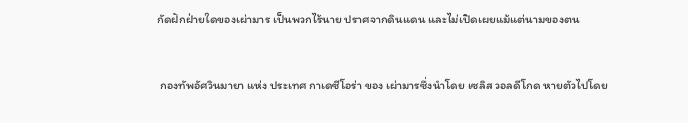กัดฝักฝ่ายใดของเผ่ามาร เป็นพวกไร้นาย ปราศจากดินแดน และไม่เปิดเผยแม้แต่นามของตน


 กองทัพอัศวินมายา แห่ง ประเทศ กาเดซีโอร่า ของ เผ่ามารซึ่งนำโดย เซลิส วอลดีโกด หายตัวไปโดย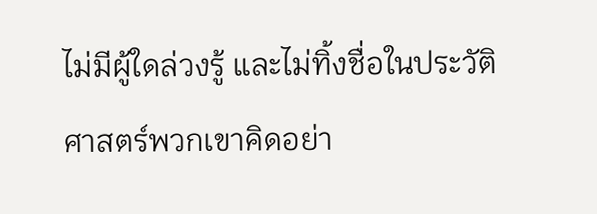ไม่มีผู้ใดล่วงรู้ และไม่ทิ้งชื่อในประวัติศาสตร์พวกเขาคิดอย่า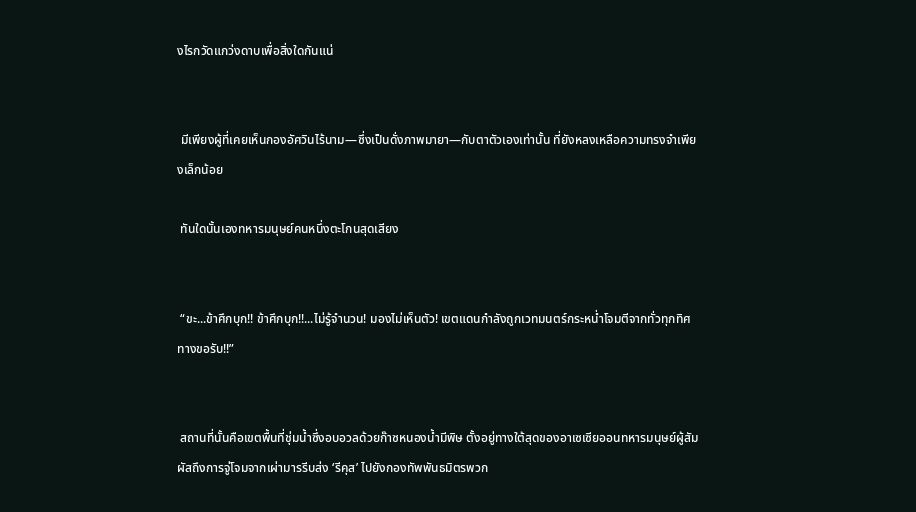งไรกวัดแกว่งดาบเพื่อสิ่งใดกันแน่


 มีเพียงผู้ที่เคยเห็นกองอัศวินไร้นาม—ซึ่งเป็นดั่งภาพมายา—กับตาตัวเองเท่านั้น ที่ยังหลงเหลือความทรงจำเพียงเล็กน้อย

 ทันใดนั้นเองทหารมนุษย์คนหนึ่งตะโกนสุดเสียง


 “ขะ...ข้าศึกบุก!! ข้าศึกบุก!!...ไม่รู้จำนวน! มองไม่เห็นตัว! เขตแดนกำลังถูกเวทมนตร์กระหน่ำโจมตีจากทั่วทุกทิศทางขอรับ!!”


 สถานที่นั้นคือเขตพื้นที่ชุ่มน้ำซึ่งอบอวลด้วยก๊าซหนองน้ำมีพิษ ตั้งอยู่ทางใต้สุดของอาเซเซียออนทหารมนุษย์ผู้สัมผัสถึงการจู่โจมจากเผ่ามารรีบส่ง ‘รีคุส’ ไปยังกองทัพพันธมิตรพวก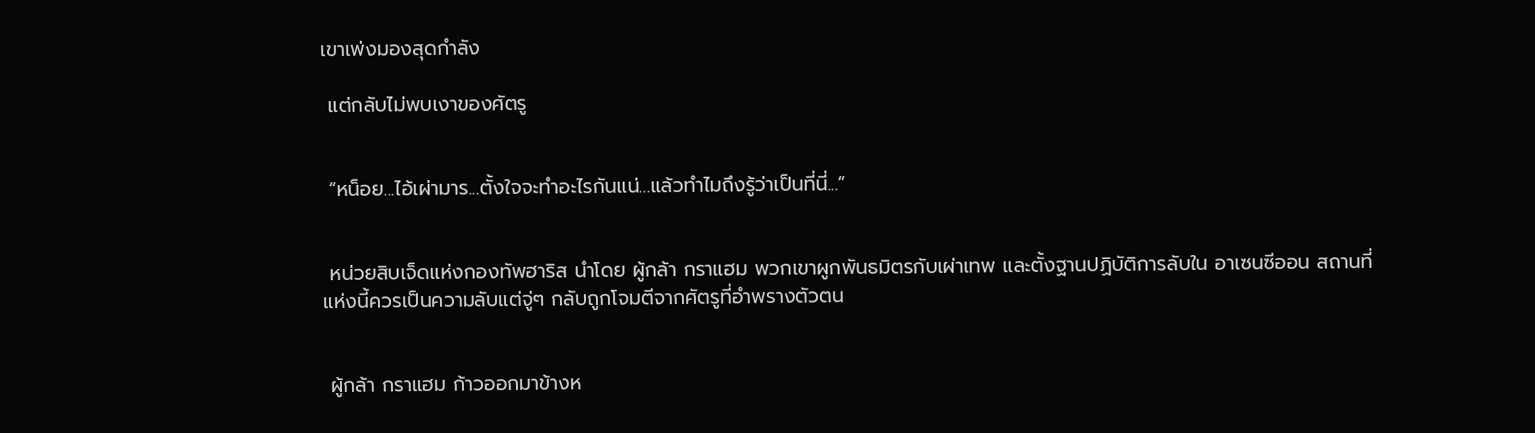เขาเพ่งมองสุดกำลัง

 แต่กลับไม่พบเงาของศัตรู


 “หน็อย...ไอ้เผ่ามาร...ตั้งใจจะทำอะไรกันแน่...แล้วทำไมถึงรู้ว่าเป็นที่นี่...”


 หน่วยสิบเจ็ดแห่งกองทัพฮาริส นำโดย ผู้กล้า กราแฮม พวกเขาผูกพันธมิตรกับเผ่าเทพ และตั้งฐานปฏิบัติการลับใน อาเซนซีออน สถานที่แห่งนี้ควรเป็นความลับแต่จู่ๆ กลับถูกโจมตีจากศัตรูที่อำพรางตัวตน


 ผู้กล้า กราแฮม ก้าวออกมาข้างห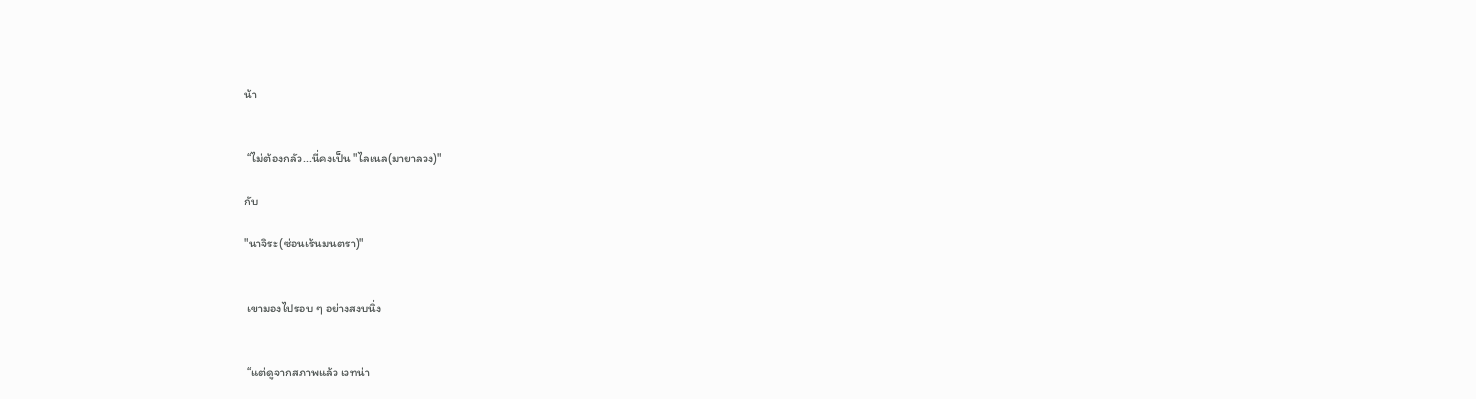น้า


 “ไม่ต้องกลัว...นี่คงเป็น "ไลเนล(มายาลวง)"

กับ

"นาจิระ(ซ่อนเร้นมนตรา)"


 เขามองไปรอบ ๆ อย่างสงบนิ่ง


 “แต่ดูจากสภาพแล้ว เวทน่า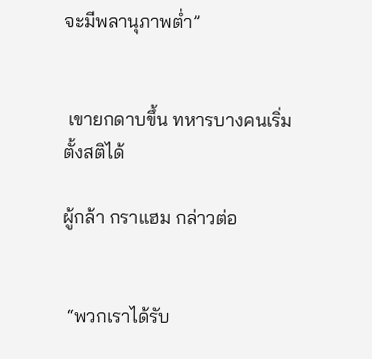จะมีพลานุภาพต่ำ”


 เขายกดาบขึ้น ทหารบางคนเริ่มตั้งสติได้

ผู้กล้า กราแฮม กล่าวต่อ


 “พวกเราได้รับ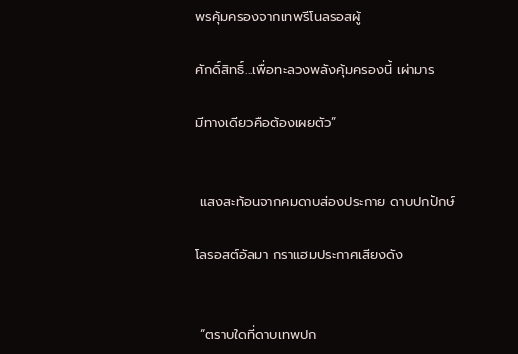พรคุ้มครองจากเทพรีโนลรอสผู้

ศักดิ์สิทธิ์...เพื่อทะลวงพลังคุ้มครองนี้ เผ่ามาร

มีทางเดียวคือต้องเผยตัว”


 แสงสะท้อนจากคมดาบส่องประกาย ดาบปกปักษ์

โลรอสต์อัลมา กราแฮมประกาศเสียงดัง


 “ตราบใดที่ดาบเทพปก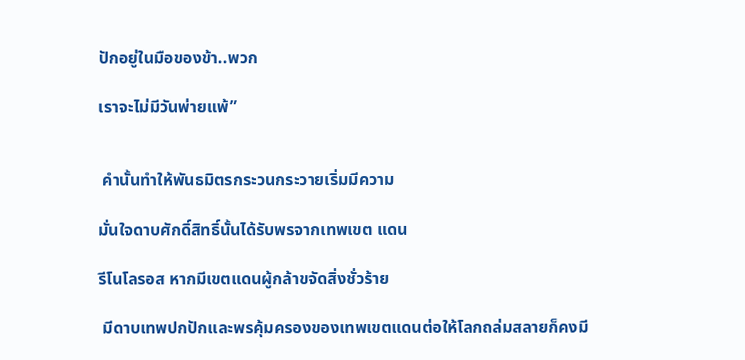ปักอยู่ในมือของข้า..พวก

เราจะไม่มีวันพ่ายแพ้”


 คำนั้นทำให้พันธมิตรกระวนกระวายเริ่มมีความ

มั่นใจดาบศักดิ์สิทธิ์นั้นได้รับพรจากเทพเขต แดน

รีโนโลรอส หากมีเขตแดนผู้กล้าขจัดสิ่งชั่วร้าย

 มีดาบเทพปกปักและพรคุ้มครองของเทพเขตแดนต่อให้โลกถล่มสลายก็คงมี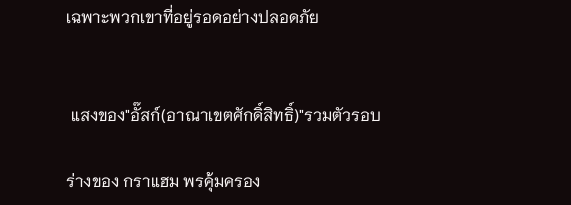เฉพาะพวกเขาที่อยู่รอดอย่างปลอดภัย


 แสงของ"อั๊สก์(อาณาเขตศักดิ์สิทธิ์)"รวมตัวรอบ

ร่างของ กราแฮม พรคุ้มครอง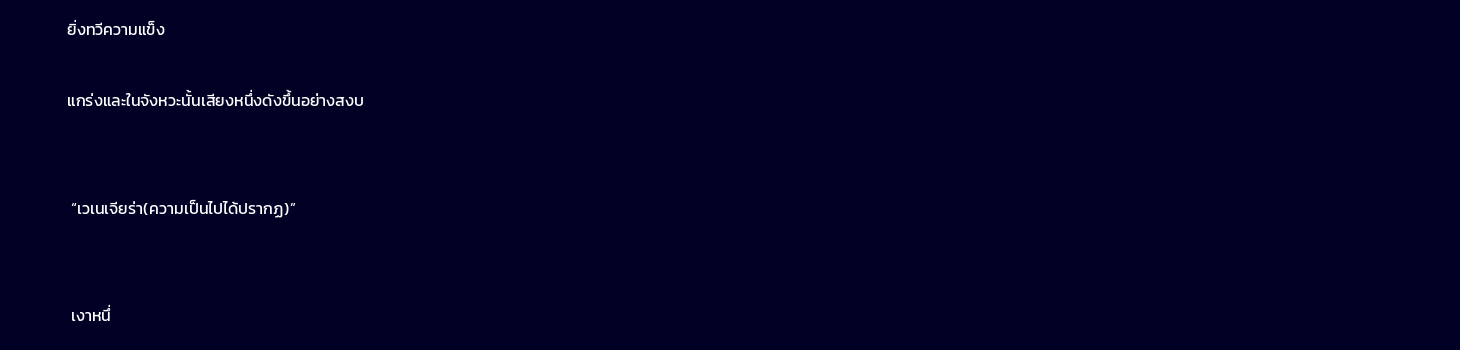ยิ่งทวีความแข็ง

แกร่งและในจังหวะนั้นเสียงหนึ่งดังขึ้นอย่างสงบ


 “เวเนเจียร่า(ความเป็นไปได้ปรากฏ)”


 เงาหนึ่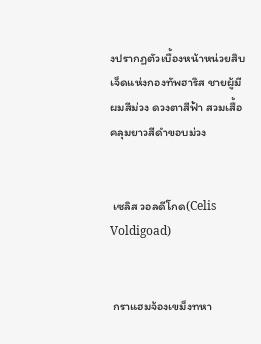งปรากฏตัวเบื้องหน้าหน่วยสิบเจ็ดแห่งกองทัพฮาริส ชายผู้มีผมสีม่วง ดวงตาสีฟ้า สวมเสื้อคลุมยาวสีดำขอบม่วง


 เซลิส วอลดีโกด(Celis Voldigoad)


 กราแฮมจ้องเขม็งทหา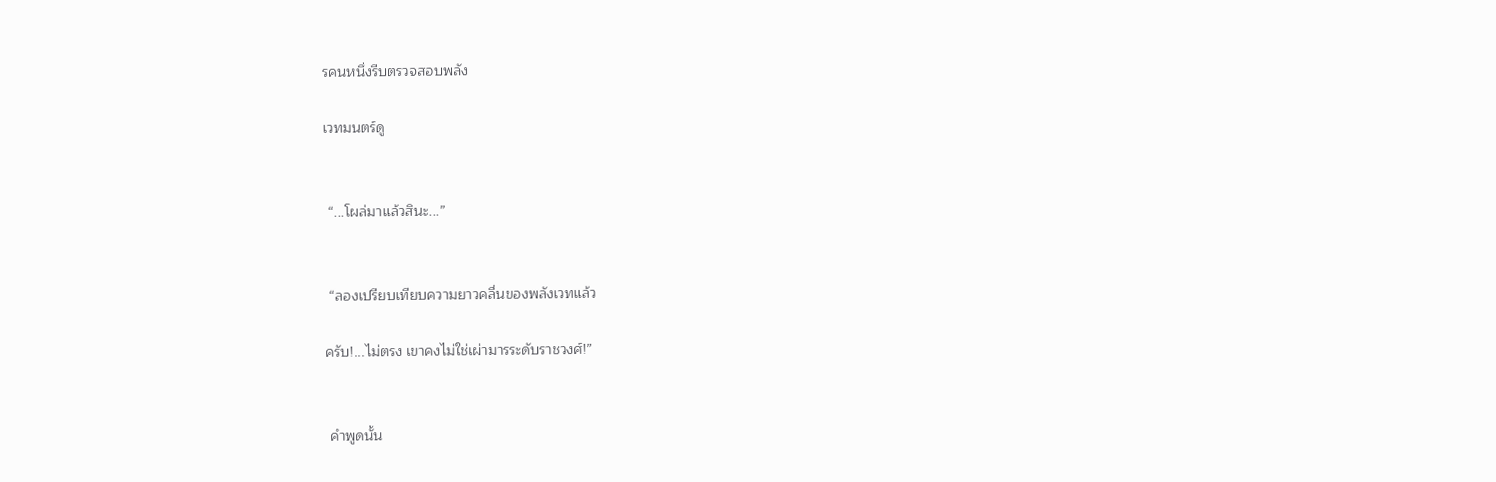รคนหนึ่งรีบตรวจสอบพลัง

เวทมนตร์ดู


 “...โผล่มาแล้วสินะ...”


 “ลองเปรียบเทียบความยาวคลื่นของพลังเวทแล้ว

ครับ!...ไม่ตรง เขาคงไม่ใช่เผ่ามารระดับราชวงศ์!”


 คำพูดนั้น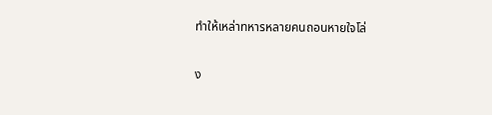ทำให้เหล่าทหารหลายคนถอนหายใจโล่

ง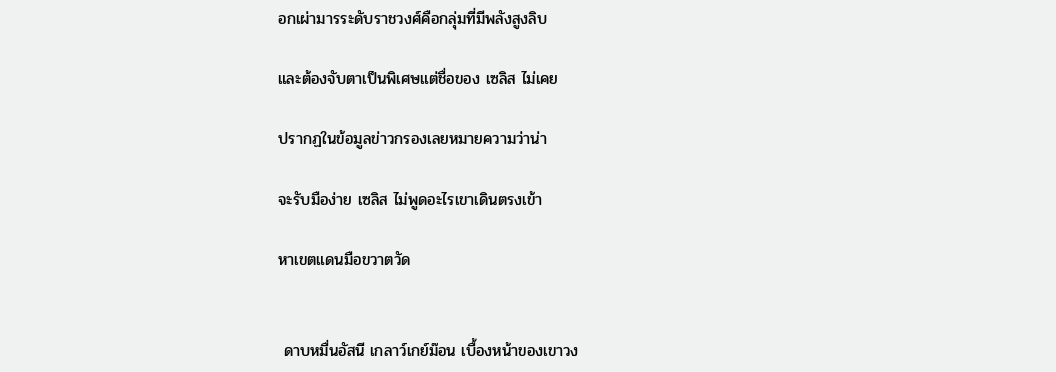อกเผ่ามารระดับราชวงศ์คือกลุ่มที่มีพลังสูงลิบ

และต้องจับตาเป็นพิเศษแต่ชื่อของ เซลิส ไม่เคย

ปรากฏในข้อมูลข่าวกรองเลยหมายความว่าน่า

จะรับมือง่าย เซลิส ไม่พูดอะไรเขาเดินตรงเข้า

หาเขตแดนมือขวาตวัด


 ดาบหมื่นอัสนี เกลาว์เกย์ม๊อน เบื้องหน้าของเขาวง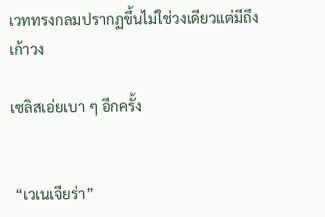เวททรงกลมปรากฏขึ้นไม่ใช่วงเดียวแต่มีถึงเก้าวง

เซลิสเอ่ยเบา ๆ อีกครั้ง


 “เวเนเจียร่า”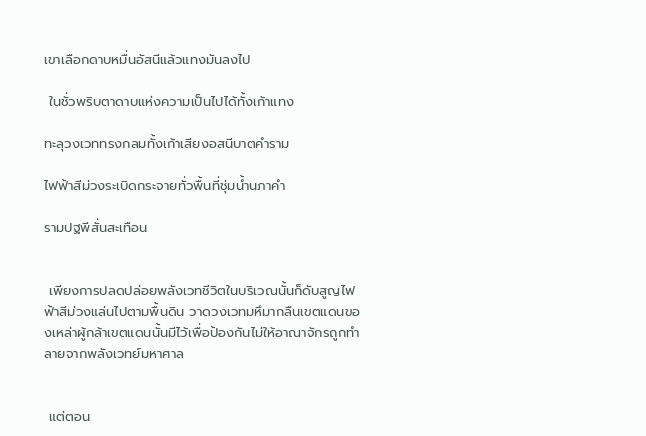เขาเลือกดาบหมื่นอัสนีแล้วแทงมันลงไป

 ในชั่วพริบตาดาบแห่งความเป็นไปได้ทั้งเก้าแทง

ทะลุวงเวททรงกลมทั้งเก้าเสียงอสนีบาตคำราม

ไฟฟ้าสีม่วงระเบิดกระจายทั่วพื้นที่ชุ่มน้ำนภาคำ

รามปฐพีสั่นสะเทือน


 เพียงการปลดปล่อยพลังเวทชีวิตในบริเวณนั้นก็ดับสูญไฟฟ้าสีม่วงแล่นไปตามพื้นดิน วาดวงเวทมหึมากลืนเขตแดนของเหล่าผู้กล้าเขตแดนนั้นมีไว้เพื่อป้องกันไม่ให้อาณาจักรถูกทำลายจากพลังเวทย์มหาศาล


 แต่ตอน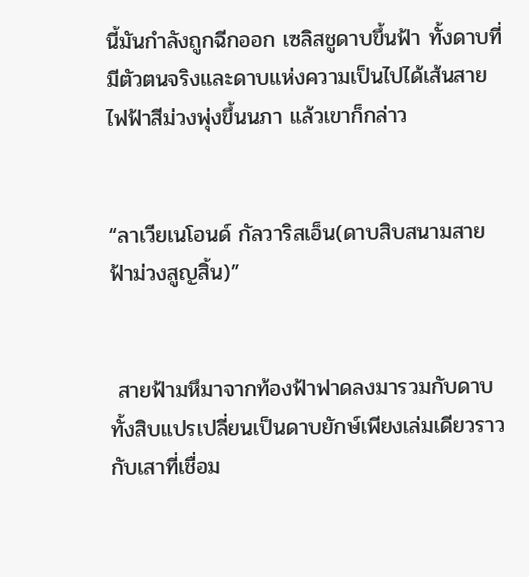นี้มันกำลังถูกฉีกออก เซลิสชูดาบขึ้นฟ้า ทั้งดาบที่มีตัวตนจริงและดาบแห่งความเป็นไปได้เส้นสายไฟฟ้าสีม่วงพุ่งขึ้นนภา แล้วเขาก็กล่าว


“ลาเวียเนโอนด์ กัลวาริสเอ็น(ดาบสิบสนามสายฟ้าม่วงสูญสิ้น)”


 สายฟ้ามหึมาจากท้องฟ้าฟาดลงมารวมกับดาบทั้งสิบแปรเปลี่ยนเป็นดาบยักษ์เพียงเล่มเดียวราวกับเสาที่เชื่อม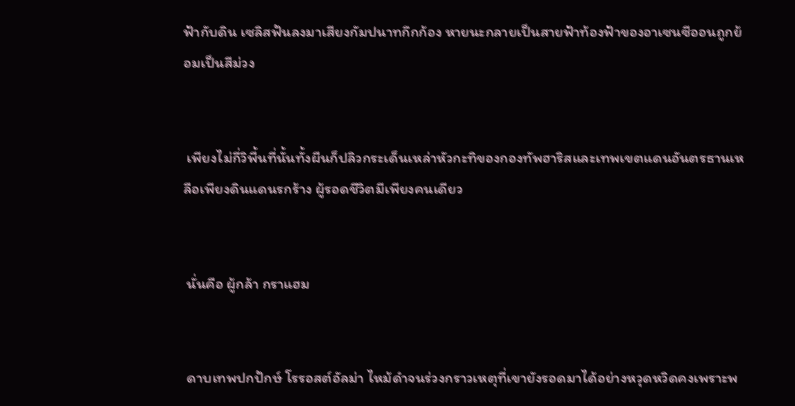ฟ้ากับดิน เซลิสฟันลงมาเสียงกัมปนาทกึกก้อง หายนะกลายเป็นสายฟ้าท้องฟ้าของอาเซนซีออนถูกย้อมเป็นสีม่วง


 เพียงไม่กี่วิพื้นที่นั้นทั้งผืนก็ปลิวกระเด็นเหล่าหัวกะทิของกองทัพฮาริสและเทพเขตแดนอันตรธานเหลือเพียงดินแดนรกร้าง ผู้รอดชีวิตมีเพียงคนเดียว


 นั่นคือ ผู้กล้า กราแฮม


 ดาบเทพปกปักษ์ โรรอสต์อัลม่า ไหม้ดำจนร่วงกราวเหตุที่เขายังรอดมาได้อย่างหวุดหวิดคงเพราะพ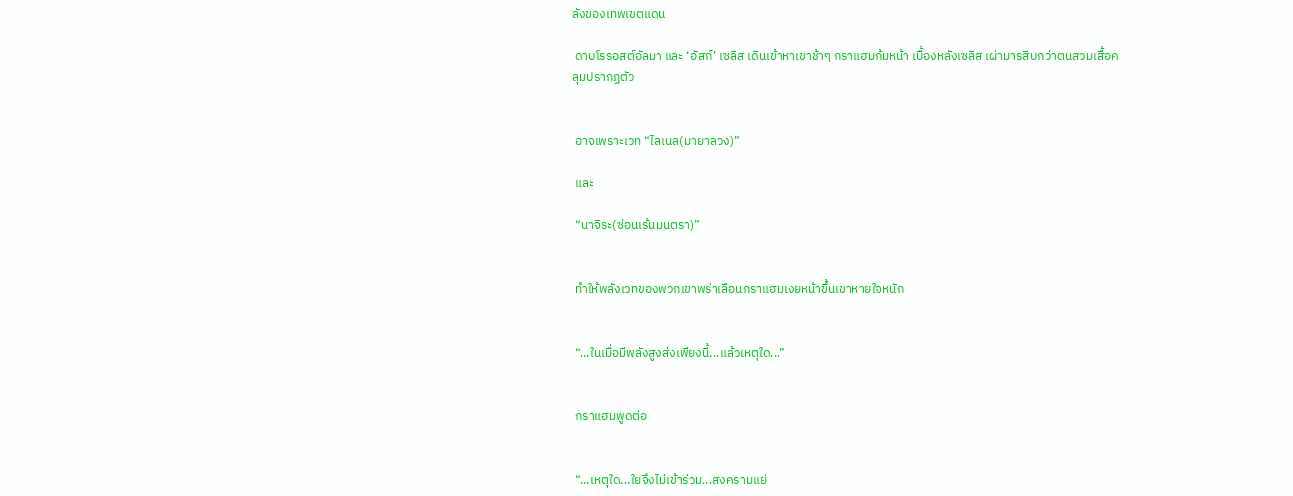ลังของเทพเขตแดน

 ดาบโรรอสต์อัลมา และ ‘อัสก์’ เซลิส เดินเข้าหาเขาช้าๆ กราแฮมก้มหน้า เบื้องหลังเซลิส เผ่ามารสิบกว่าตนสวมเสื้อคลุมปรากฏตัว


 อาจเพราะเวท “ไลเนล(มายาลวง)”

 และ

 “นาจิระ(ซ่อนเร้นมนตรา)”


 ทำให้พลังเวทของพวกเขาพร่าเลือนกราแฮมเงยหน้าขึ้นเขาหายใจหนัก


 “...ในเมื่อมีพลังสูงส่งเพียงนี้...แล้วเหตุใด...”


 กราแฮมพูดต่อ


 “...เหตุใด...ใยจึงไม่เข้าร่วม...สงครามแย่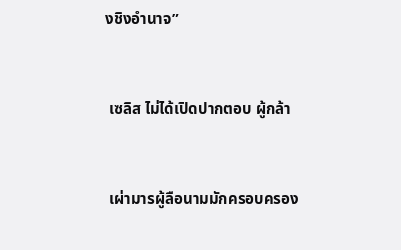งชิงอำนาจ”


 เซลิส ไม่ได้เปิดปากตอบ ผู้กล้า


 เผ่ามารผู้ลือนามมักครอบครอง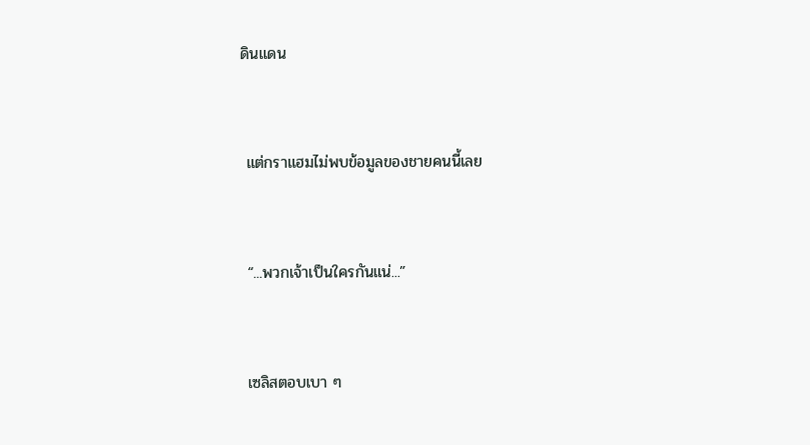ดินแดน


 แต่กราแฮมไม่พบข้อมูลของชายคนนี้เลย


 “...พวกเจ้าเป็นใครกันแน่...”


 เซลิสตอบเบา ๆ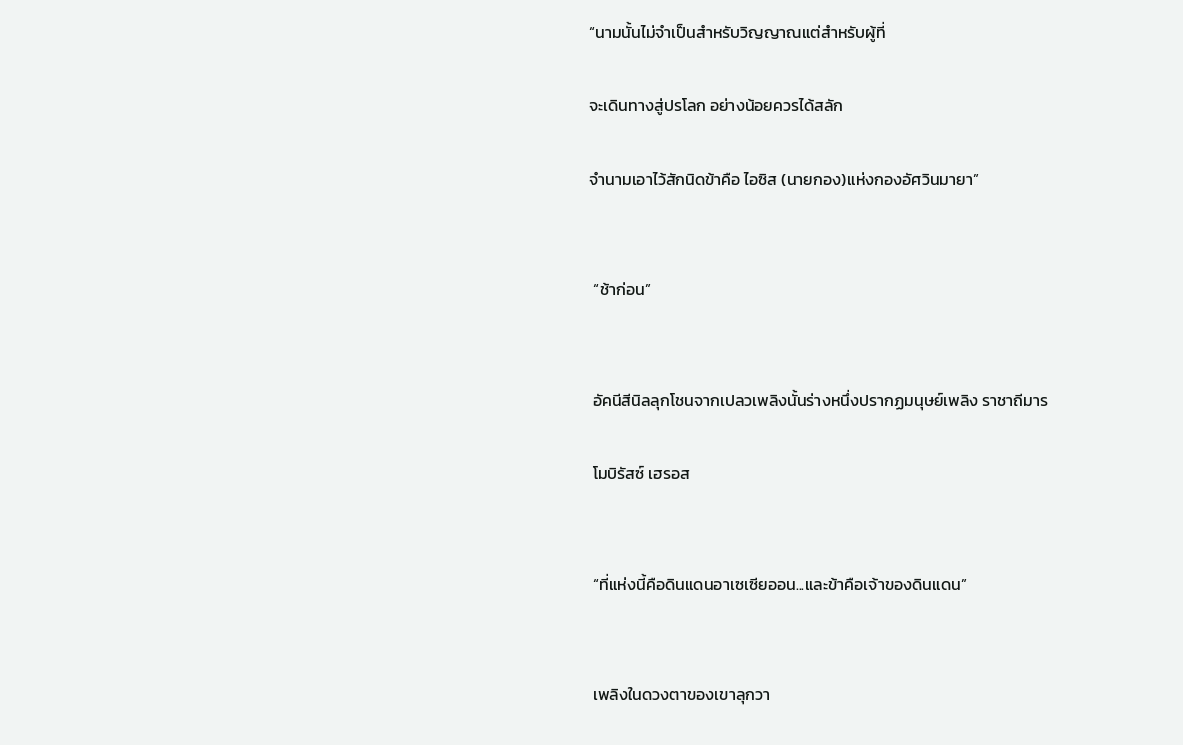“นามนั้นไม่จำเป็นสำหรับวิญญาณแต่สำหรับผู้ที่

จะเดินทางสู่ปรโลก อย่างน้อยควรได้สลัก

จำนามเอาไว้สักนิดข้าคือ ไอซิส (นายกอง)แห่งกองอัศวินมายา”


 “ช้าก่อน”


 อัคนีสีนิลลุกโชนจากเปลวเพลิงนั้นร่างหนึ่งปรากฏมนุษย์เพลิง ราชาถีมาร

 โมบิรัสซ์ เฮรอส


 “ที่แห่งนี้คือดินแดนอาเซเซียออน...และข้าคือเจ้าของดินแดน”


 เพลิงในดวงตาของเขาลุกวา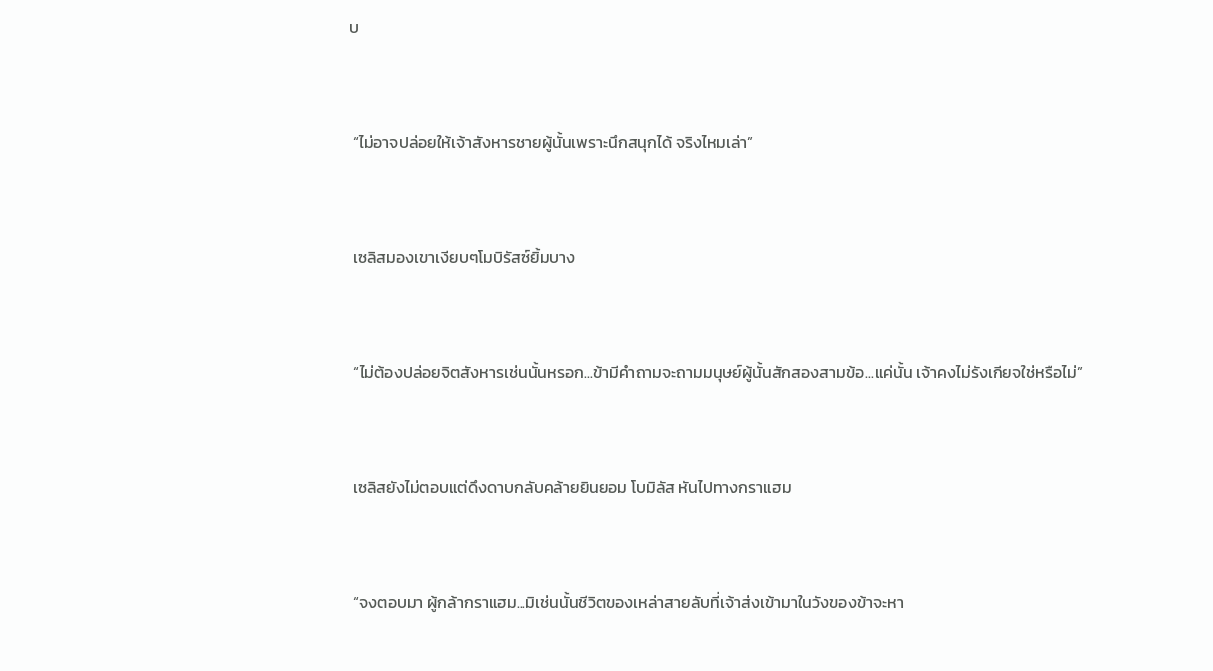บ


 “ไม่อาจปล่อยให้เจ้าสังหารชายผู้นั้นเพราะนึกสนุกได้ จริงไหมเล่า”


 เซลิสมองเขาเงียบๆโมบิรัสซ์ยิ้มบาง


 “ไม่ต้องปล่อยจิตสังหารเช่นนั้นหรอก...ข้ามีคำถามจะถามมนุษย์ผู้นั้นสักสองสามข้อ...แค่นั้น เจ้าคงไม่รังเกียจใช่หรือไม่”


 เซลิสยังไม่ตอบแต่ดึงดาบกลับคล้ายยินยอม โบมิลัส หันไปทางกราแฮม


 “จงตอบมา ผู้กล้ากราแฮม...มิเช่นนั้นชีวิตของเหล่าสายลับที่เจ้าส่งเข้ามาในวังของข้าจะหา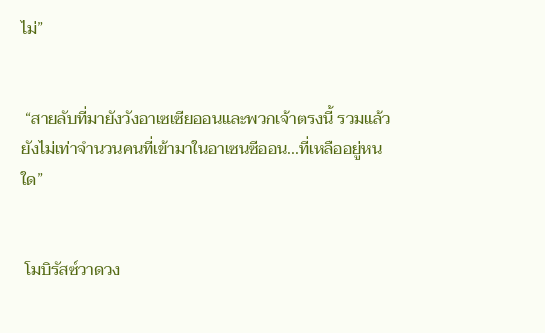ไม่”


 “สายลับที่มายังวังอาเซเซียออนและพวกเจ้าตรงนี้ รวมแล้วยังไม่เท่าจำนวนคนที่เข้ามาในอาเซนซีออน...ที่เหลืออยู่หนใด”


 โมบิรัสซ์วาดวง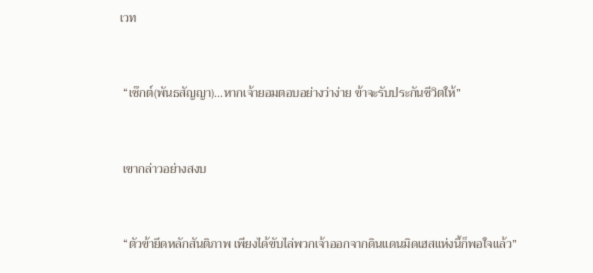เวท


 “เซ๊กต์(พันธสัญญา)...หากเจ้ายอมตอบอย่างว่าง่าย ข้าจะรับประกันชีวิตให้”


 เขากล่าวอย่างสงบ


 “ตัวข้ายึดหลักสันติภาพ เพียงได้ขับไล่พวกเจ้าออกจากดินแดนมิดเฮสแห่งนี้ก็พอใจแล้ว”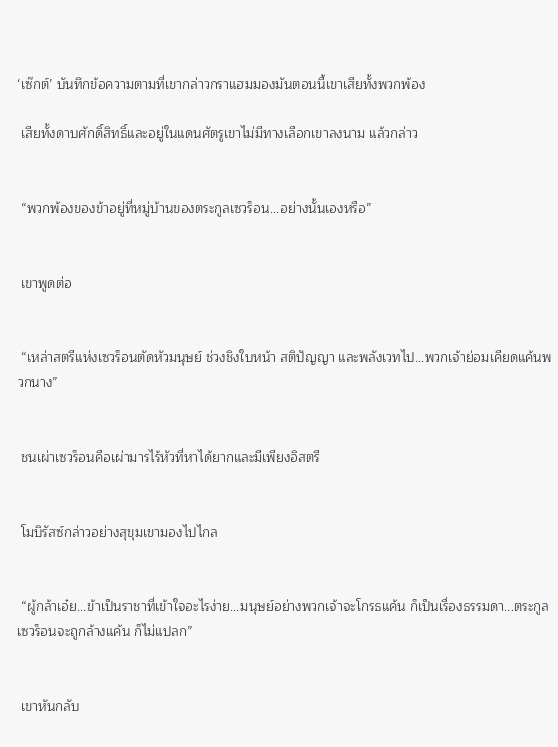‘เซ๊กต์’ บันทึกข้อความตามที่เขากล่าวกราแฮมมองมันตอนนี้เขาเสียทั้งพวกพ้อง

 เสียทั้งดาบศักดิ์สิทธิ์และอยู่ในแดนศัตรูเขาไม่มีทางเลือกเขาลงนาม แล้วกล่าว


 “พวกพ้องของข้าอยู่ที่หมู่บ้านของตระกูลเซวร็อน...อย่างนั้นเองหรือ”


 เขาพูดต่อ


 “เหล่าสตรีแห่งเซวร็อนตัดหัวมนุษย์ ช่วงชิงใบหน้า สติปัญญา และพลังเวทไป...พวกเจ้าย่อมเคียดแค้นพวกนาง”


 ชนเผ่าเซวร็อนคือเผ่ามารไร้หัวที่หาได้ยากและมีเพียงอิสตรี


 โมบิรัสซ์กล่าวอย่างสุขุมเขามองไปไกล


 “ผู้กล้าเอ๋ย...ข้าเป็นราชาที่เข้าใจอะไรง่าย...มนุษย์อย่างพวกเจ้าจะโกรธแค้น ก็เป็นเรื่องธรรมดา...ตระกูลเซวร็อนจะถูกล้างแค้น ก็ไม่แปลก”


 เขาหันกลับ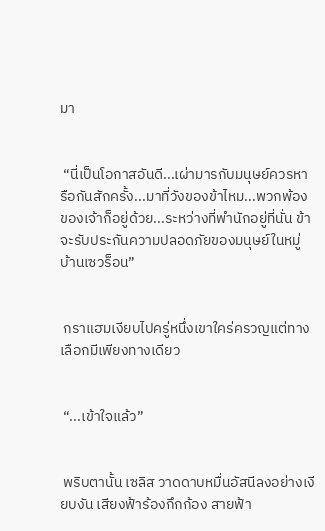มา


 “นี่เป็นโอกาสอันดี...เผ่ามารกับมนุษย์ควรหารือกันสักครั้ง...มาที่วังของข้าไหม...พวกพ้องของเจ้าก็อยู่ด้วย...ระหว่างที่พำนักอยู่ที่นั่น ข้าจะรับประกันความปลอดภัยของมนุษย์ในหมู่บ้านเซวร็อน”


 กราแฮมเงียบไปครู่หนึ่งเขาใคร่ครวญแต่ทางเลือกมีเพียงทางเดียว


 “...เข้าใจแล้ว”


 พริบตานั้น เซลิส วาดดาบหมื่นอัสนีลงอย่างเงียบงัน เสียงฟ้าร้องกึกก้อง สายฟ้า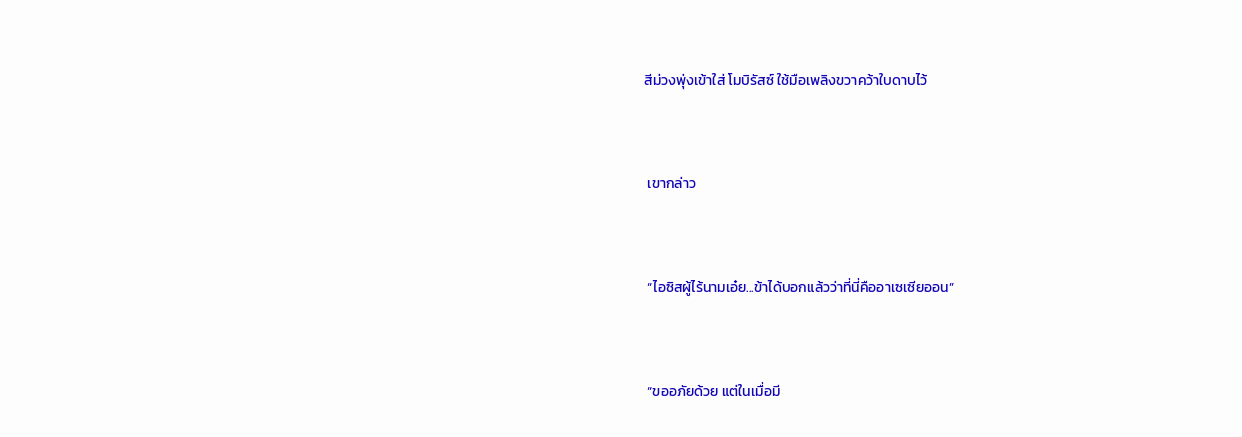สีม่วงพุ่งเข้าใส่ โมบิรัสซ์ ใช้มือเพลิงขวาคว้าใบดาบไว้


 เขากล่าว


 “ไอซิสผู้ไร้นามเอ๋ย...ข้าได้บอกแล้วว่าที่นี่คืออาเซเซียออน”


 “ขออภัยด้วย แต่ในเมื่อมี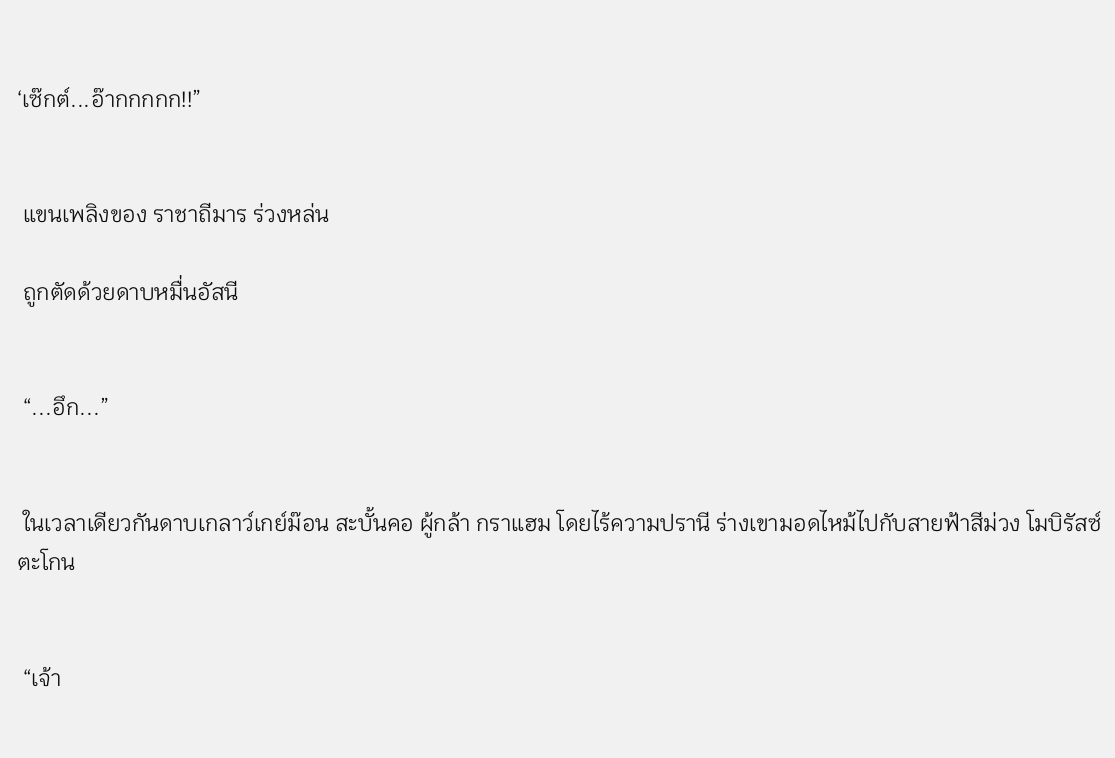‘เซ๊กต์...อ๊ากกกกก!!”


 แขนเพลิงของ ราชาถีมาร ร่วงหล่น

 ถูกตัดด้วยดาบหมื่นอัสนี


 “...อึก...”


 ในเวลาเดียวกันดาบเกลาว์เกย์ม๊อน สะบั้นคอ ผู้กล้า กราแฮม โดยไร้ความปรานี ร่างเขามอดไหม้ไปกับสายฟ้าสีม่วง โมบิรัสซ์ตะโกน


 “เจ้า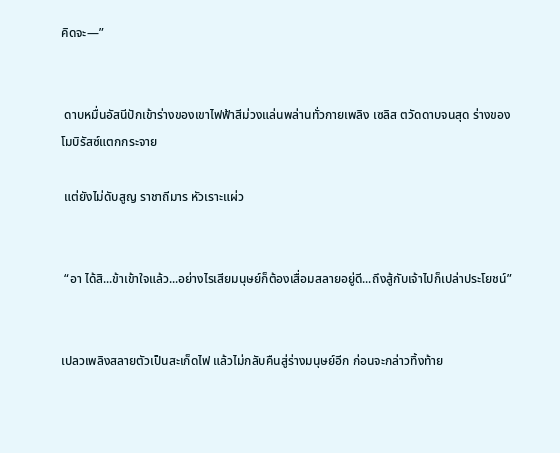คิดจะ—”


 ดาบหมื่นอัสนีปักเข้าร่างของเขาไฟฟ้าสีม่วงแล่นพล่านทั่วกายเพลิง เซลิส ตวัดดาบจนสุด ร่างของโมบิรัสซ์แตกกระจาย

 แต่ยังไม่ดับสูญ ราชาถีมาร หัวเราะแผ่ว


 “อา ได้สิ...ข้าเข้าใจแล้ว...อย่างไรเสียมนุษย์ก็ต้องเสื่อมสลายอยู่ดี...ถึงสู้กับเจ้าไปก็เปล่าประโยชน์”


เปลวเพลิงสลายตัวเป็นสะเก็ดไฟ แล้วไม่กลับคืนสู่ร่างมนุษย์อีก ก่อนจะกล่าวทิ้งท้าย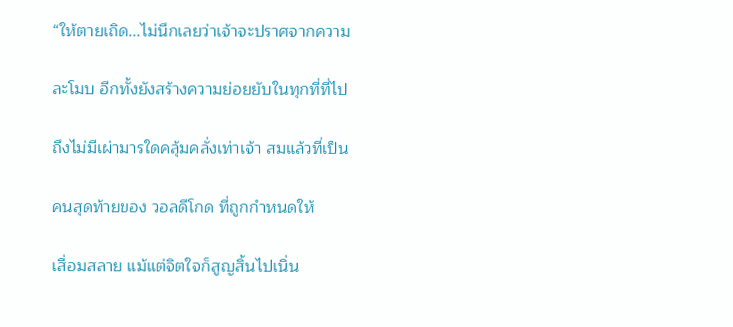“ให้ตายเถิด...ไม่นึกเลยว่าเจ้าจะปราศจากความ

ละโมบ อีกทั้งยังสร้างความย่อยยับในทุกที่ที่ไป

ถึงไม่มีเผ่ามารใดคลุ้มคลั่งเท่าเจ้า สมแล้วที่เป็น

คนสุดท้ายของ วอลดีโกด ที่ถูกกำหนดให้

เสื่อมสลาย แม้แต่จิตใจก็สูญสิ้นไปเนิ่น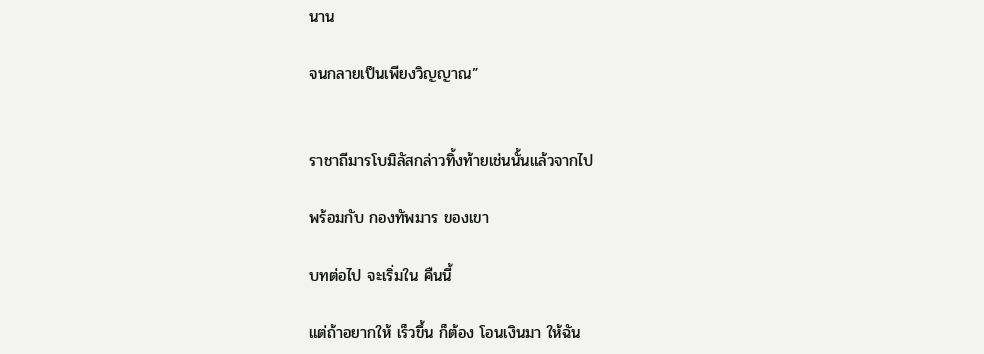นาน

จนกลายเป็นเพียงวิญญาณ”


ราชาถีมารโบมิลัสกล่าวทิ้งท้ายเช่นนั้นแล้วจากไป

พร้อมกับ กองทัพมาร ของเขา

บทต่อไป จะเริ่มใน คืนนี้

แต่ถ้าอยากให้ เร็วขึ้น ก็ต้อง โอนเงินมา ให้ฉัน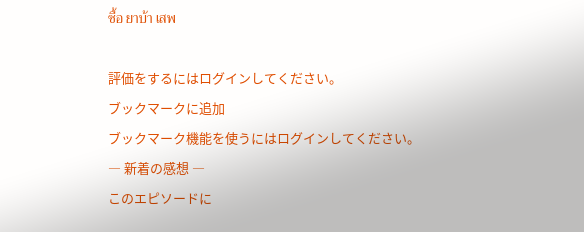ซื้อ ยาบ้า เสพ

評価をするにはログインしてください。
ブックマークに追加
ブックマーク機能を使うにはログインしてください。
― 新着の感想 ―
このエピソードに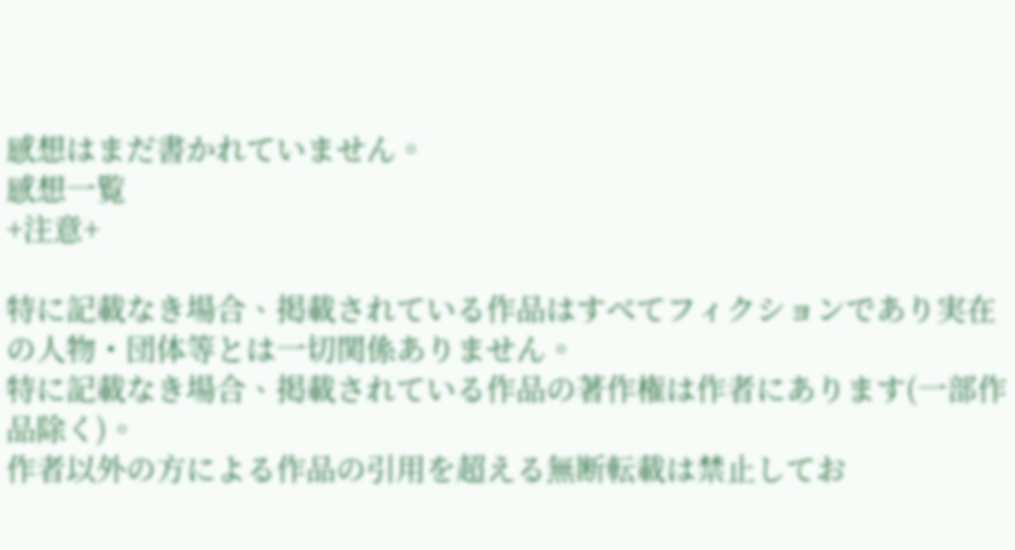感想はまだ書かれていません。
感想一覧
+注意+

特に記載なき場合、掲載されている作品はすべてフィクションであり実在の人物・団体等とは一切関係ありません。
特に記載なき場合、掲載されている作品の著作権は作者にあります(一部作品除く)。
作者以外の方による作品の引用を超える無断転載は禁止してお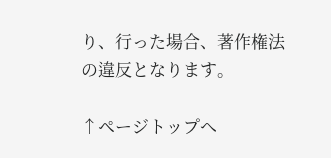り、行った場合、著作権法の違反となります。

↑ページトップへ